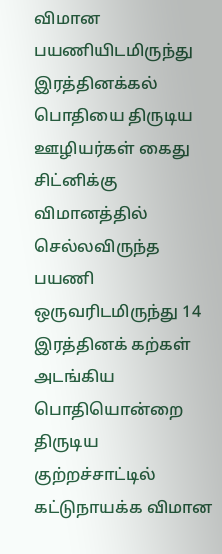விமான பயணியிடமிருந்து இரத்தினக்கல் பொதியை திருடிய ஊழியர்கள் கைது
சிட்னிக்கு விமானத்தில் செல்லவிருந்த பயணி ஒருவரிடமிருந்து 14 இரத்தினக் கற்கள் அடங்கிய பொதியொன்றை திருடிய குற்றச்சாட்டில் கட்டுநாயக்க விமான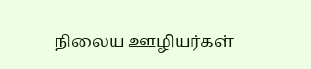நிலைய ஊழியர்கள்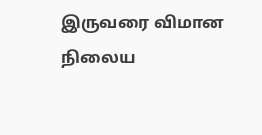இருவரை விமான நிலைய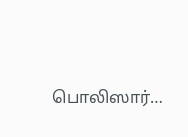பொலிஸார்…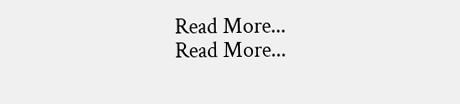Read More...
Read More...